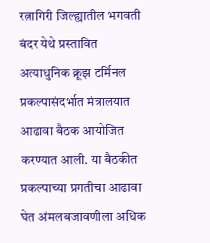रत्नागिरी जिल्ह्यातील भगवती बंदर येथे प्रस्तावित अत्याधुनिक क्रूझ टर्मिनल प्रकल्पासंदर्भात मंत्रालयात आढावा बैठक आयोजित करण्यात आली. या बैठकीत प्रकल्पाच्या प्रगतीचा आढावा घेत अंमलबजावणीला अधिक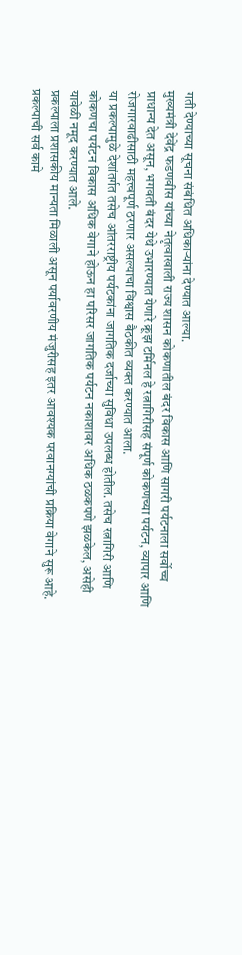गती देण्याच्या सूचना संबंधित अधिकाऱ्यांना देण्यात आल्या.
मुख्यमंत्री देवेंद्र फडणवीस यांच्या नेतृत्वाखाली राज्य शासन कोकणातील बंदर विकास आणि सागरी पर्यटनाला सर्वोच्च प्राधान्य देत असून, भगवती बंदर येथे उभारण्यात येणारे क्रूझ टर्मिनल हे रत्नागिरीसह संपूर्ण कोकणच्या पर्यटन, व्यापार आणि रोजगारवाढीसाठी महत्त्वपूर्ण ठरणार असल्याचा विश्वास बैठकीत व्यक्त करण्यात आला.
या प्रकल्पामुळे देशांतर्गत तसेच आंतरराष्ट्रीय पर्यटकांना जागतिक दर्जाच्या सुविधा उपलब्ध होतील. तसेच रत्नागिरी आणि कोकणचा पर्यटन विकास अधिक वेगाने होऊन हा परिसर जागतिक पर्यटन नकाशावर अधिक ठळकपणे झळकेल, असेही यावेळी नमूद करण्यात आले.
प्रकल्पाला प्रशासकीय मान्यता मिळाली असून पर्यावरणीय मंजुरीसह इतर आवश्यक परवानग्यांची प्रक्रिया वेगाने सुरू आहे. प्रकल्पाची सर्व कामे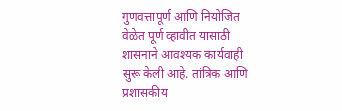गुणवत्तापूर्ण आणि नियोजित वेळेत पूर्ण व्हावीत यासाठी शासनाने आवश्यक कार्यवाही सुरू केली आहे. तांत्रिक आणि प्रशासकीय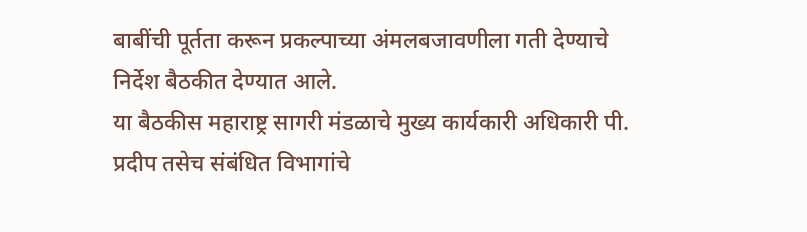बाबींची पूर्तता करून प्रकल्पाच्या अंमलबजावणीला गती देण्याचे निर्देश बैठकीत देण्यात आले.
या बैठकीस महाराष्ट्र सागरी मंडळाचे मुख्य कार्यकारी अधिकारी पी. प्रदीप तसेच संबंधित विभागांचे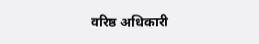वरिष्ठ अधिकारी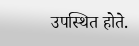उपस्थित होते.